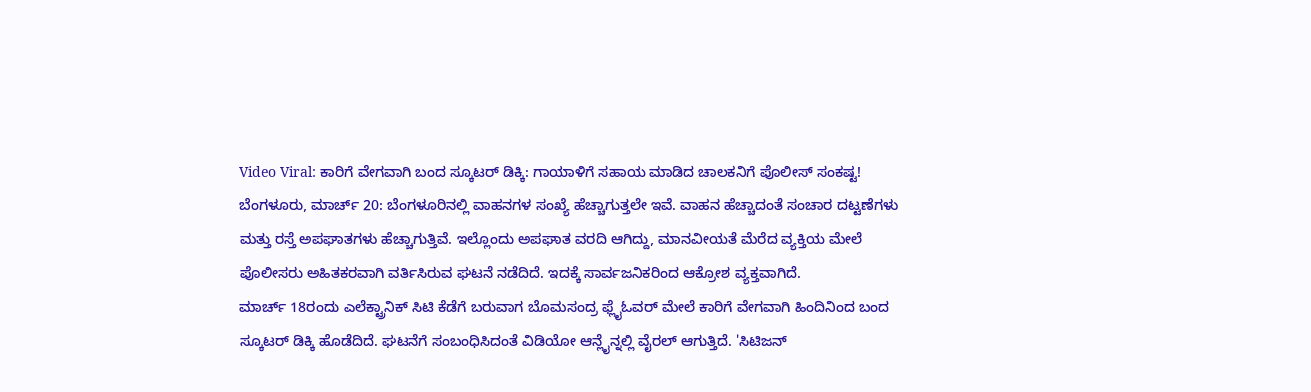Video Viral: ಕಾರಿಗೆ ವೇಗವಾಗಿ ಬಂದ ಸ್ಕೂಟರ್ ಡಿಕ್ಕಿ: ಗಾಯಾಳಿಗೆ ಸಹಾಯ ಮಾಡಿದ ಚಾಲಕನಿಗೆ ಪೊಲೀಸ್ ಸಂಕಷ್ಟ!
ಬೆಂಗಳೂರು, ಮಾರ್ಚ್ 20: ಬೆಂಗಳೂರಿನಲ್ಲಿ ವಾಹನಗಳ ಸಂಖ್ಯೆ ಹೆಚ್ಚಾಗುತ್ತಲೇ ಇವೆ. ವಾಹನ ಹೆಚ್ಚಾದಂತೆ ಸಂಚಾರ ದಟ್ಟಣೆಗಳು ಮತ್ತು ರಸ್ತೆ ಅಪಘಾತಗಳು ಹೆಚ್ಚಾಗುತ್ತಿವೆ. ಇಲ್ಲೊಂದು ಅಪಘಾತ ವರದಿ ಆಗಿದ್ದು, ಮಾನವೀಯತೆ ಮೆರೆದ ವ್ಯಕ್ತಿಯ ಮೇಲೆ ಪೊಲೀಸರು ಅಹಿತಕರವಾಗಿ ವರ್ತಿಸಿರುವ ಘಟನೆ ನಡೆದಿದೆ. ಇದಕ್ಕೆ ಸಾರ್ವಜನಿಕರಿಂದ ಆಕ್ರೋಶ ವ್ಯಕ್ತವಾಗಿದೆ.
ಮಾರ್ಚ್ 18ರಂದು ಎಲೆಕ್ಟ್ರಾನಿಕ್ ಸಿಟಿ ಕೆಡೆಗೆ ಬರುವಾಗ ಬೊಮಸಂದ್ರ ಫ್ಲೈಓವರ್ ಮೇಲೆ ಕಾರಿಗೆ ವೇಗವಾಗಿ ಹಿಂದಿನಿಂದ ಬಂದ ಸ್ಕೂಟರ್ ಡಿಕ್ಕಿ ಹೊಡೆದಿದೆ. ಘಟನೆಗೆ ಸಂಬಂಧಿಸಿದಂತೆ ವಿಡಿಯೋ ಆನ್ಲೈನ್ನಲ್ಲಿ ವೈರಲ್ ಆಗುತ್ತಿದೆ. 'ಸಿಟಿಜನ್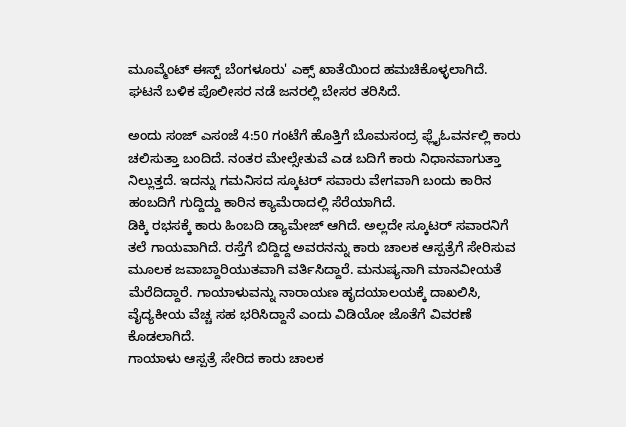ಮೂವ್ಮೆಂಟ್ ಈಸ್ಟ್ ಬೆಂಗಳೂರು' ಎಕ್ಸ್ ಖಾತೆಯಿಂದ ಹಮಚಿಕೊಳ್ಳಲಾಗಿದೆ. ಘಟನೆ ಬಳಿಕ ಪೊಲೀಸರ ನಡೆ ಜನರಲ್ಲಿ ಬೇಸರ ತರಿಸಿದೆ.

ಅಂದು ಸಂಜ್ ಎಸಂಜೆ 4:50 ಗಂಟೆಗೆ ಹೊತ್ತಿಗೆ ಬೊಮಸಂದ್ರ ಫ್ಲೈಓವರ್ನಲ್ಲಿ ಕಾರು ಚಲಿಸುತ್ತಾ ಬಂದಿದೆ. ನಂತರ ಮೇಲ್ಸೇತುವೆ ಎಡ ಬದಿಗೆ ಕಾರು ನಿಧಾನವಾಗುತ್ತಾ ನಿಲ್ಲುತ್ತದೆ. ಇದನ್ನು ಗಮನಿಸದ ಸ್ಕೂಟರ್ ಸವಾರು ವೇಗವಾಗಿ ಬಂದು ಕಾರಿನ ಹಂಬದಿಗೆ ಗುದ್ದಿದ್ದು ಕಾರಿನ ಕ್ಯಾಮೆರಾದಲ್ಲಿ ಸೆರೆಯಾಗಿದೆ.
ಡಿಕ್ಕಿ ರಭಸಕ್ಕೆ ಕಾರು ಹಿಂಬದಿ ಡ್ಯಾಮೇಜ್ ಆಗಿದೆ. ಅಲ್ಲದೇ ಸ್ಕೂಟರ್ ಸವಾರನಿಗೆ ತಲೆ ಗಾಯವಾಗಿದೆ. ರಸ್ತೆಗೆ ಬಿದ್ದಿದ್ದ ಅವರನನ್ನು ಕಾರು ಚಾಲಕ ಆಸ್ಪತ್ರೆಗೆ ಸೇರಿಸುವ ಮೂಲಕ ಜವಾಬ್ದಾರಿಯುತವಾಗಿ ವರ್ತಿಸಿದ್ದಾರೆ. ಮನುಷ್ಯನಾಗಿ ಮಾನವೀಯತೆ ಮೆರೆದಿದ್ದಾರೆ. ಗಾಯಾಳುವನ್ನು ನಾರಾಯಣ ಹೃದಯಾಲಯಕ್ಕೆ ದಾಖಲಿಸಿ, ವೈದ್ಯಕೀಯ ವೆಚ್ಚ ಸಹ ಭರಿಸಿದ್ದಾನೆ ಎಂದು ವಿಡಿಯೋ ಜೊತೆಗೆ ವಿವರಣೆ ಕೊಡಲಾಗಿದೆ.
ಗಾಯಾಳು ಆಸ್ಪತ್ರೆ ಸೇರಿದ ಕಾರು ಚಾಲಕ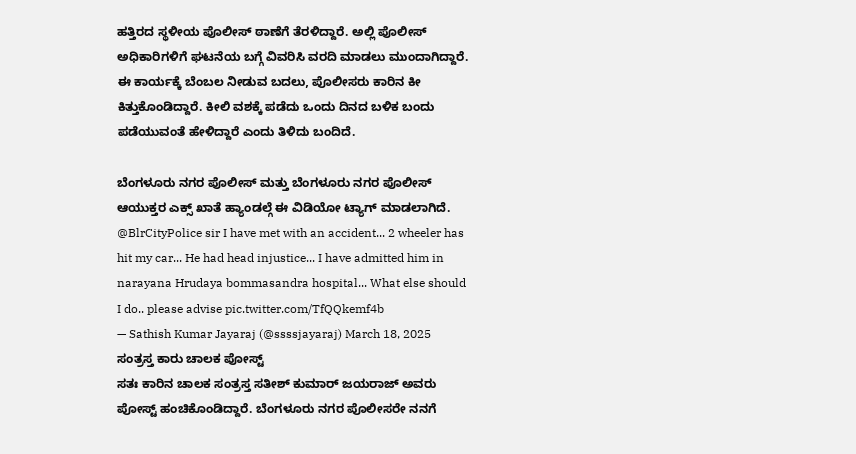ಹತ್ತಿರದ ಸ್ಥಳೀಯ ಪೊಲೀಸ್ ಠಾಣೆಗೆ ತೆರಳಿದ್ದಾರೆ. ಅಲ್ಲಿ ಪೊಲೀಸ್ ಅಧಿಕಾರಿಗಳಿಗೆ ಘಟನೆಯ ಬಗ್ಗೆ ವಿವರಿಸಿ ವರದಿ ಮಾಡಲು ಮುಂದಾಗಿದ್ದಾರೆ. ಈ ಕಾರ್ಯಕ್ಕೆ ಬೆಂಬಲ ನೀಡುವ ಬದಲು, ಪೊಲೀಸರು ಕಾರಿನ ಕೀ ಕಿತ್ತುಕೊಂಡಿದ್ದಾರೆ. ಕೀಲಿ ವಶಕ್ಕೆ ಪಡೆದು ಒಂದು ದಿನದ ಬಳಿಕ ಬಂದು ಪಡೆಯುವಂತೆ ಹೇಳಿದ್ದಾರೆ ಎಂದು ತಿಳಿದು ಬಂದಿದೆ.

ಬೆಂಗಳೂರು ನಗರ ಪೊಲೀಸ್ ಮತ್ತು ಬೆಂಗಳೂರು ನಗರ ಪೊಲೀಸ್ ಆಯುಕ್ತರ ಎಕ್ಸ್ ಖಾತೆ ಹ್ಯಾಂಡಲ್ಗೆ ಈ ವಿಡಿಯೋ ಟ್ಯಾಗ್ ಮಾಡಲಾಗಿದೆ.
@BlrCityPolice sir I have met with an accident... 2 wheeler has hit my car... He had head injustice... I have admitted him in narayana Hrudaya bommasandra hospital... What else should I do.. please advise pic.twitter.com/TfQQkemf4b
— Sathish Kumar Jayaraj (@ssssjayaraj) March 18, 2025
ಸಂತ್ರಸ್ತ ಕಾರು ಚಾಲಕ ಪೋಸ್ಟ್
ಸತಃ ಕಾರಿನ ಚಾಲಕ ಸಂತ್ರಸ್ತ ಸತೀಶ್ ಕುಮಾರ್ ಜಯರಾಜ್ ಅವರು ಪೋಸ್ಟ್ ಹಂಚಿಕೊಂಡಿದ್ದಾರೆ. ಬೆಂಗಳೂರು ನಗರ ಪೊಲೀಸರೇ ನನಗೆ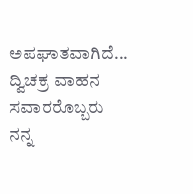ಅಪಘಾತವಾಗಿದೆ... ದ್ವಿಚಕ್ರ ವಾಹನ ಸವಾರರೊಬ್ಬರು ನನ್ನ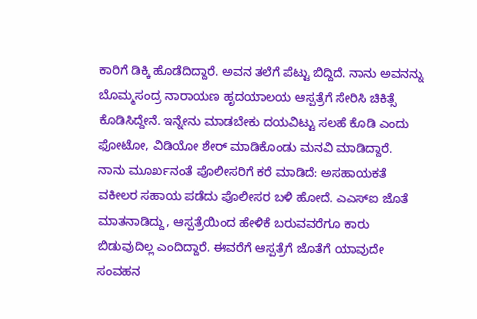ಕಾರಿಗೆ ಡಿಕ್ಕಿ ಹೊಡೆದಿದ್ದಾರೆ. ಅವನ ತಲೆಗೆ ಪೆಟ್ಟು ಬಿದ್ದಿದೆ. ನಾನು ಅವನನ್ನು ಬೊಮ್ಮಸಂದ್ರ ನಾರಾಯಣ ಹೃದಯಾಲಯ ಆಸ್ಪತ್ರೆಗೆ ಸೇರಿಸಿ ಚಿಕಿತ್ಸೆ ಕೊಡಿಸಿದ್ದೇನೆ. ಇನ್ನೇನು ಮಾಡಬೇಕು ದಯವಿಟ್ಟು ಸಲಹೆ ಕೊಡಿ ಎಂದು ಫೋಟೋ, ವಿಡಿಯೋ ಶೇರ್ ಮಾಡಿಕೊಂಡು ಮನವಿ ಮಾಡಿದ್ದಾರೆ.
ನಾನು ಮೂರ್ಖನಂತೆ ಪೊಲೀಸರಿಗೆ ಕರೆ ಮಾಡಿದೆ: ಅಸಹಾಯಕತೆ
ವಕೀಲರ ಸಹಾಯ ಪಡೆದು ಪೊಲೀಸರ ಬಳಿ ಹೋದೆ. ಎಎಸ್ಐ ಜೊತೆ ಮಾತನಾಡಿದ್ದು, ಆಸ್ಪತ್ರೆಯಿಂದ ಹೇಳಿಕೆ ಬರುವವರೆಗೂ ಕಾರು ಬಿಡುವುದಿಲ್ಲ ಎಂದಿದ್ದಾರೆ. ಈವರೆಗೆ ಆಸ್ಪತ್ರೆಗೆ ಜೊತೆಗೆ ಯಾವುದೇ ಸಂವಹನ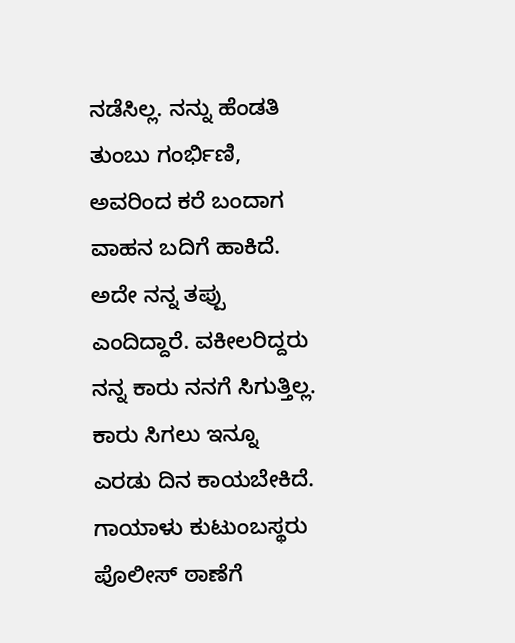ನಡೆಸಿಲ್ಲ. ನನ್ನು ಹೆಂಡತಿ ತುಂಬು ಗಂರ್ಭಿಣಿ, ಅವರಿಂದ ಕರೆ ಬಂದಾಗ ವಾಹನ ಬದಿಗೆ ಹಾಕಿದೆ. ಅದೇ ನನ್ನ ತಪ್ಪು ಎಂದಿದ್ದಾರೆ. ವಕೀಲರಿದ್ದರು ನನ್ನ ಕಾರು ನನಗೆ ಸಿಗುತ್ತಿಲ್ಲ. ಕಾರು ಸಿಗಲು ಇನ್ನೂ ಎರಡು ದಿನ ಕಾಯಬೇಕಿದೆ. ಗಾಯಾಳು ಕುಟುಂಬಸ್ಥರು ಪೊಲೀಸ್ ಠಾಣೆಗೆ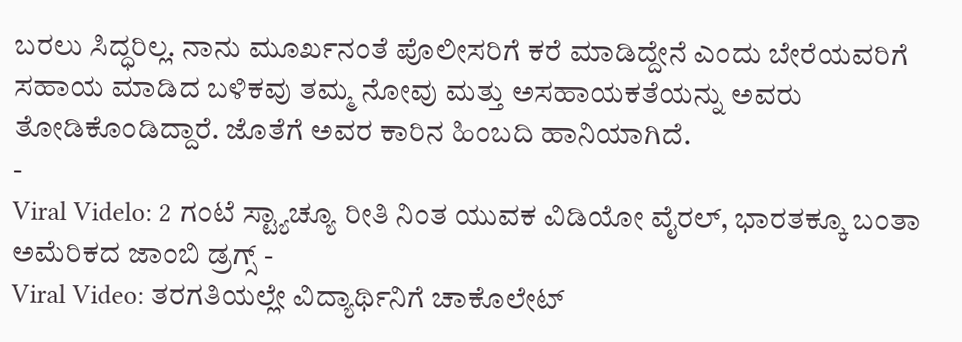ಬರಲು ಸಿದ್ಧರಿಲ್ಲ. ನಾನು ಮೂರ್ಖನಂತೆ ಪೊಲೀಸರಿಗೆ ಕರೆ ಮಾಡಿದ್ದೇನೆ ಎಂದು ಬೇರೆಯವರಿಗೆ ಸಹಾಯ ಮಾಡಿದ ಬಳಿಕವು ತಮ್ಮ ನೋವು ಮತ್ತು ಅಸಹಾಯಕತೆಯನ್ನು ಅವರು ತೋಡಿಕೊಂಡಿದ್ದಾರೆ. ಜೊತೆಗೆ ಅವರ ಕಾರಿನ ಹಿಂಬದಿ ಹಾನಿಯಾಗಿದೆ.
-
Viral Videlo: 2 ಗಂಟೆ ಸ್ಟ್ಯಾಚ್ಯೂ ರೀತಿ ನಿಂತ ಯುವಕ ವಿಡಿಯೋ ವೈರಲ್, ಭಾರತಕ್ಕೂ ಬಂತಾ ಅಮೆರಿಕದ ಜಾಂಬಿ ಡ್ರಗ್ಸ್ -
Viral Video: ತರಗತಿಯಲ್ಲೇ ವಿದ್ಯಾರ್ಥಿನಿಗೆ ಚಾಕೊಲೇಟ್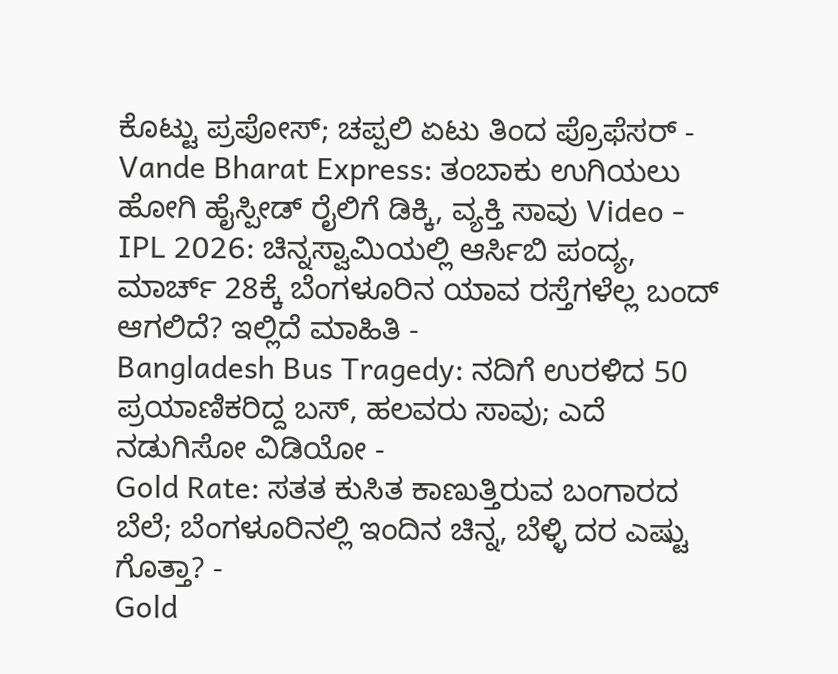ಕೊಟ್ಟು ಪ್ರಪೋಸ್; ಚಪ್ಪಲಿ ಏಟು ತಿಂದ ಪ್ರೊಫೆಸರ್ -
Vande Bharat Express: ತಂಬಾಕು ಉಗಿಯಲು ಹೋಗಿ ಹೈಸ್ಪೀಡ್ ರೈಲಿಗೆ ಡಿಕ್ಕಿ, ವ್ಯಕ್ತಿ ಸಾವು Video -
IPL 2026: ಚಿನ್ನಸ್ವಾಮಿಯಲ್ಲಿ ಆರ್ಸಿಬಿ ಪಂದ್ಯ, ಮಾರ್ಚ್ 28ಕ್ಕೆ ಬೆಂಗಳೂರಿನ ಯಾವ ರಸ್ತೆಗಳೆಲ್ಲ ಬಂದ್ ಆಗಲಿದೆ? ಇಲ್ಲಿದೆ ಮಾಹಿತಿ -
Bangladesh Bus Tragedy: ನದಿಗೆ ಉರಳಿದ 50 ಪ್ರಯಾಣಿಕರಿದ್ದ ಬಸ್, ಹಲವರು ಸಾವು; ಎದೆ ನಡುಗಿಸೋ ವಿಡಿಯೋ -
Gold Rate: ಸತತ ಕುಸಿತ ಕಾಣುತ್ತಿರುವ ಬಂಗಾರದ ಬೆಲೆ; ಬೆಂಗಳೂರಿನಲ್ಲಿ ಇಂದಿನ ಚಿನ್ನ, ಬೆಳ್ಳಿ ದರ ಎಷ್ಟು ಗೊತ್ತಾ? -
Gold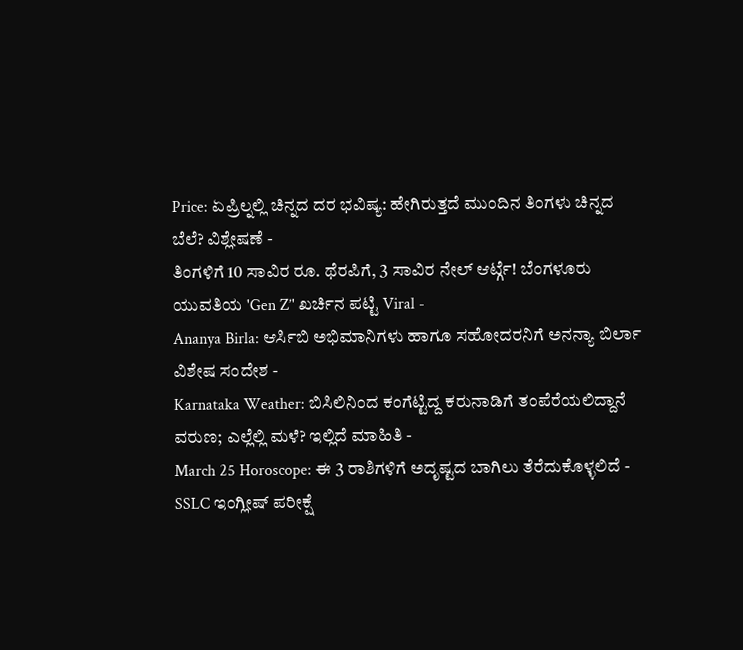Price: ಏಪ್ರಿಲ್ನಲ್ಲಿ ಚಿನ್ನದ ದರ ಭವಿಷ್ಯ: ಹೇಗಿರುತ್ತದೆ ಮುಂದಿನ ತಿಂಗಳು ಚಿನ್ನದ ಬೆಲೆ? ವಿಶ್ಲೇಷಣೆ -
ತಿಂಗಳಿಗೆ 10 ಸಾವಿರ ರೂ. ಥೆರಪಿಗೆ, 3 ಸಾವಿರ ನೇಲ್ ಆರ್ಟ್ಗೆ! ಬೆಂಗಳೂರು ಯುವತಿಯ 'Gen Z’' ಖರ್ಚಿನ ಪಟ್ಟಿ Viral -
Ananya Birla: ಆರ್ಸಿಬಿ ಅಭಿಮಾನಿಗಳು ಹಾಗೂ ಸಹೋದರನಿಗೆ ಅನನ್ಯಾ ಬಿರ್ಲಾ ವಿಶೇಷ ಸಂದೇಶ -
Karnataka Weather: ಬಿಸಿಲಿನಿಂದ ಕಂಗೆಟ್ಟಿದ್ದ ಕರುನಾಡಿಗೆ ತಂಪೆರೆಯಲಿದ್ದಾನೆ ವರುಣ; ಎಲ್ಲೆಲ್ಲಿ ಮಳೆ? ಇಲ್ಲಿದೆ ಮಾಹಿತಿ -
March 25 Horoscope: ಈ 3 ರಾಶಿಗಳಿಗೆ ಅದೃಷ್ಟದ ಬಾಗಿಲು ತೆರೆದುಕೊಳ್ಳಲಿದೆ -
SSLC ಇಂಗ್ಲೀಷ್ ಪರೀಕ್ಷೆ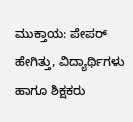ಮುಕ್ತಾಯ: ಪೇಪರ್ ಹೇಗಿತ್ತು, ವಿದ್ಯಾರ್ಥಿಗಳು ಹಾಗೂ ಶಿಕ್ಷಕರು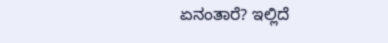ಏನಂತಾರೆ? ಇಲ್ಲಿದೆ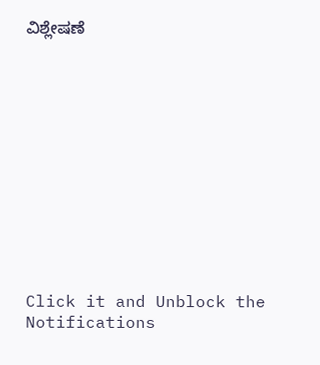ವಿಶ್ಲೇಷಣೆ












Click it and Unblock the Notifications